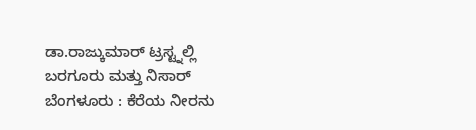ಡಾ.ರಾಜ್ಕುಮಾರ್ ಟ್ರಸ್ಟ್ನಲ್ಲಿ ಬರಗೂರು ಮತ್ತು ನಿಸಾರ್
ಬೆಂಗಳೂರು : ಕೆರೆಯ ನೀರನು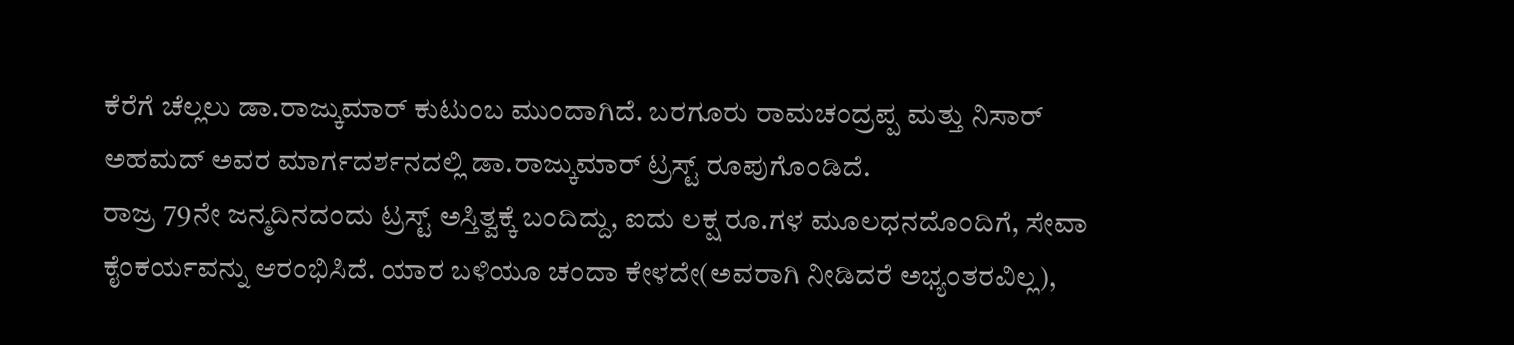ಕೆರೆಗೆ ಚೆಲ್ಲಲು ಡಾ.ರಾಜ್ಕುಮಾರ್ ಕುಟುಂಬ ಮುಂದಾಗಿದೆ. ಬರಗೂರು ರಾಮಚಂದ್ರಪ್ಪ ಮತ್ತು ನಿಸಾರ್ ಅಹಮದ್ ಅವರ ಮಾರ್ಗದರ್ಶನದಲ್ಲಿ ಡಾ.ರಾಜ್ಕುಮಾರ್ ಟ್ರಸ್ಟ್ ರೂಪುಗೊಂಡಿದೆ.
ರಾಜ್ರ 79ನೇ ಜನ್ಮದಿನದಂದು ಟ್ರಸ್ಟ್ ಅಸ್ತಿತ್ವಕ್ಕೆ ಬಂದಿದ್ದು, ಐದು ಲಕ್ಷ ರೂ.ಗಳ ಮೂಲಧನದೊಂದಿಗೆ, ಸೇವಾ ಕೈಂಕರ್ಯವನ್ನು ಆರಂಭಿಸಿದೆ. ಯಾರ ಬಳಿಯೂ ಚಂದಾ ಕೇಳದೇ(ಅವರಾಗಿ ನೀಡಿದರೆ ಅಭ್ಯಂತರವಿಲ್ಲ),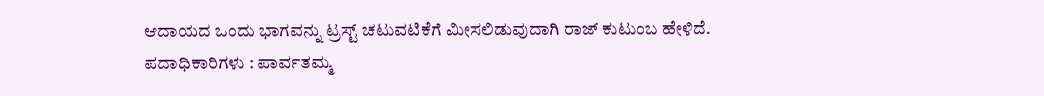ಆದಾಯದ ಒಂದು ಭಾಗವನ್ನು ಟ್ರಸ್ಟ್ ಚಟುವಟಿಕೆಗೆ ಮೀಸಲಿಡುವುದಾಗಿ ರಾಜ್ ಕುಟುಂಬ ಹೇಳಿದೆ.
ಪದಾಧಿಕಾರಿಗಳು : ಪಾರ್ವತಮ್ಮ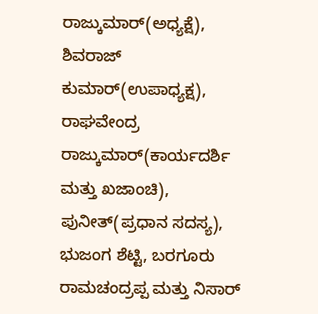ರಾಜ್ಕುಮಾರ್(ಅಧ್ಯಕ್ಷೆ), ಶಿವರಾಜ್ ಕುಮಾರ್(ಉಪಾಧ್ಯಕ್ಷ), ರಾಘವೇಂದ್ರ ರಾಜ್ಕುಮಾರ್(ಕಾರ್ಯದರ್ಶಿ ಮತ್ತು ಖಜಾಂಚಿ), ಪುನೀತ್(ಪ್ರಧಾನ ಸದಸ್ಯ), ಭುಜಂಗ ಶೆಟ್ಟಿ, ಬರಗೂರು ರಾಮಚಂದ್ರಪ್ಪ ಮತ್ತು ನಿಸಾರ್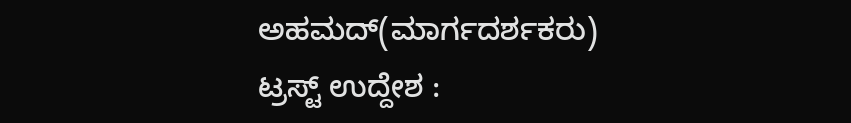ಅಹಮದ್(ಮಾರ್ಗದರ್ಶಕರು)
ಟ್ರಸ್ಟ್ ಉದ್ದೇಶ :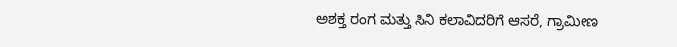ಅಶಕ್ತ ರಂಗ ಮತ್ತು ಸಿನಿ ಕಲಾವಿದರಿಗೆ ಆಸರೆ, ಗ್ರಾಮೀಣ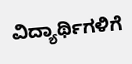ವಿದ್ಯಾರ್ಥಿಗಳಿಗೆ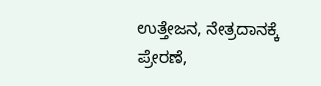ಉತ್ತೇಜನ, ನೇತ್ರದಾನಕ್ಕೆ ಪ್ರೇರಣೆ,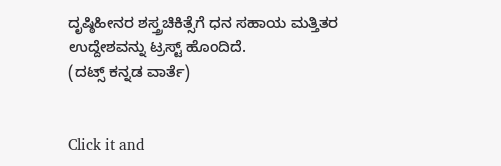ದೃಷ್ಠಿಹೀನರ ಶಸ್ತ್ರಚಿಕಿತ್ಸೆಗೆ ಧನ ಸಹಾಯ ಮತ್ತಿತರ ಉದ್ದೇಶವನ್ನು ಟ್ರಸ್ಟ್ ಹೊಂದಿದೆ.
(ದಟ್ಸ್ ಕನ್ನಡ ವಾರ್ತೆ)


Click it and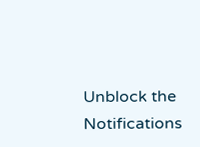Unblock the Notifications